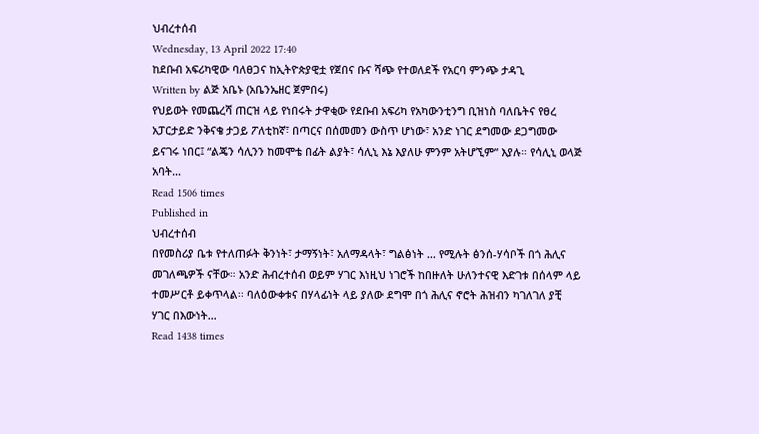ህብረተሰብ
Wednesday, 13 April 2022 17:40
ከደቡብ አፍሪካዊው ባለፀጋና ከኢትዮጵያዊቷ የጀበና ቡና ሻጭ የተወለደች የአርባ ምንጭ ታዳጊ
Written by ልጅ አቤኑ (አቤንኤዘር ጀምበሩ)
የህይወት የመጨረሻ ጠርዝ ላይ የነበሩት ታዋቂው የደቡብ አፍሪካ የአካውንቲንግ ቢዝነስ ባለቤትና የፀረ አፓርታይድ ንቅናቄ ታጋይ ፖለቲከኛ፣ በጣርና በሰመመን ውስጥ ሆነው፣ አንድ ነገር ደግመው ደጋግመው ይናገሩ ነበር፤ “ልጄን ሳሊንን ከመሞቴ በፊት ልያት፣ ሳሊኒ እኔ እያለሁ ምንም አትሆኚም” እያሉ። የሳሊኒ ወላጅ አባት…
Read 1506 times
Published in
ህብረተሰብ
በየመስሪያ ቤቱ የተለጠፉት ቅንነት፣ ታማኝነት፣ አለማዳላት፣ ግልፅነት ... የሚሉት ፅንሰ-ሃሳቦች በጎ ሕሊና መገለጫዎች ናቸው። አንድ ሕብረተሰብ ወይም ሃገር እነዚህ ነገሮች ከበዙለት ሁለንተናዊ እድገቱ በሰላም ላይ ተመሥርቶ ይቀጥላል፡፡ ባለዕውቀቱና በሃላፊነት ላይ ያለው ደግሞ በጎ ሕሊና ኖሮት ሕዝብን ካገለገለ ያቺ ሃገር በእውነት…
Read 1438 times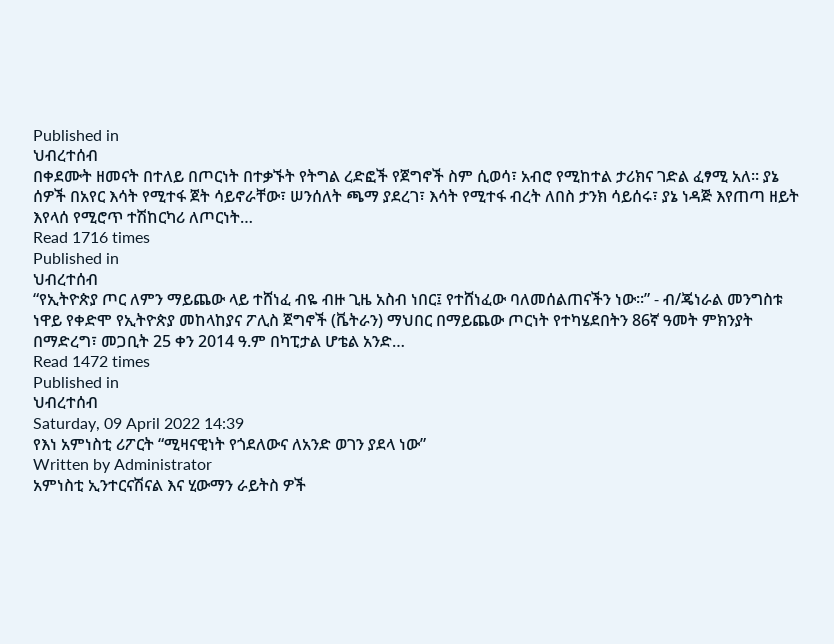Published in
ህብረተሰብ
በቀደሙት ዘመናት በተለይ በጦርነት በተቃኙት የትግል ረድፎች የጀግኖች ስም ሲወሳ፣ አብሮ የሚከተል ታሪክና ገድል ፈፃሚ አለ፡፡ ያኔ ሰዎች በአየር እሳት የሚተፋ ጀት ሳይኖራቸው፣ ሠንሰለት ጫማ ያደረገ፣ እሳት የሚተፋ ብረት ለበስ ታንክ ሳይሰሩ፣ ያኔ ነዳጅ እየጠጣ ዘይት እየላሰ የሚሮጥ ተሽከርካሪ ለጦርነት…
Read 1716 times
Published in
ህብረተሰብ
“የኢትዮጵያ ጦር ለምን ማይጨው ላይ ተሸነፈ ብዬ ብዙ ጊዜ አስብ ነበር፤ የተሸነፈው ባለመሰልጠናችን ነው፡፡” - ብ/ጄነራል መንግስቱ ነዋይ የቀድሞ የኢትዮጵያ መከላከያና ፖሊስ ጀግኖች (ቬትራን) ማህበር በማይጨው ጦርነት የተካሄደበትን 86ኛ ዓመት ምክንያት በማድረግ፣ መጋቢት 25 ቀን 2014 ዓ.ም በካፒታል ሆቴል አንድ…
Read 1472 times
Published in
ህብረተሰብ
Saturday, 09 April 2022 14:39
የእነ አምነስቲ ሪፖርት “ሚዛናዊነት የጎደለውና ለአንድ ወገን ያደላ ነው”
Written by Administrator
አምነስቲ ኢንተርናሽናል እና ሂውማን ራይትስ ዎች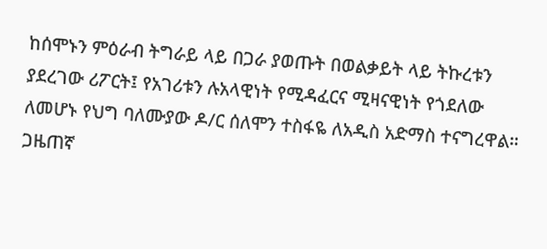ከሰሞኑን ምዕራብ ትግራይ ላይ በጋራ ያወጡት በወልቃይት ላይ ትኩረቱን ያደረገው ሪፖርት፤ የአገሪቱን ሉአላዊነት የሚዳፈርና ሚዛናዊነት የጎደለው ለመሆኑ የህግ ባለሙያው ዶ/ር ሰለሞን ተስፋዬ ለአዲስ አድማስ ተናግረዋል። ጋዜጠኛ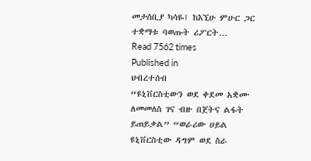መታሰቢያ ካሳዬ፤ ከእኚሁ ምሁር ጋር ተቋማቱ ባወጡት ሪፖርት…
Read 7562 times
Published in
ህብረተሰብ
“ዩኒቨርስቲውን ወደ ቀደመ አቋሙ ለመመለስ ገና ብዙ በጀትና ልፋት ይጠይቃል” “ወራሪው ሀይል ዩኒቨርስቲው ዳግም ወደ ስራ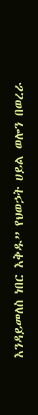እንዳይመለስ ነበር እቅዱ” የህወኃት ሀይል ወሎን በወረራ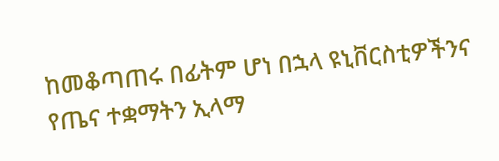ከመቆጣጠሩ በፊትም ሆነ በኋላ ዩኒቨርስቲዎችንና የጤና ተቋማትን ኢላማ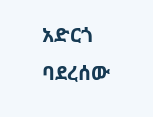አድርጎ ባደረሰው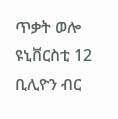ጥቃት ወሎ ዩኒቨርስቲ 12 ቢሊዮን ብር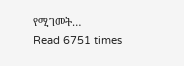የሚገመት…
Read 6751 times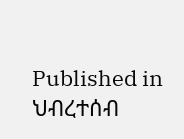Published in
ህብረተሰብ